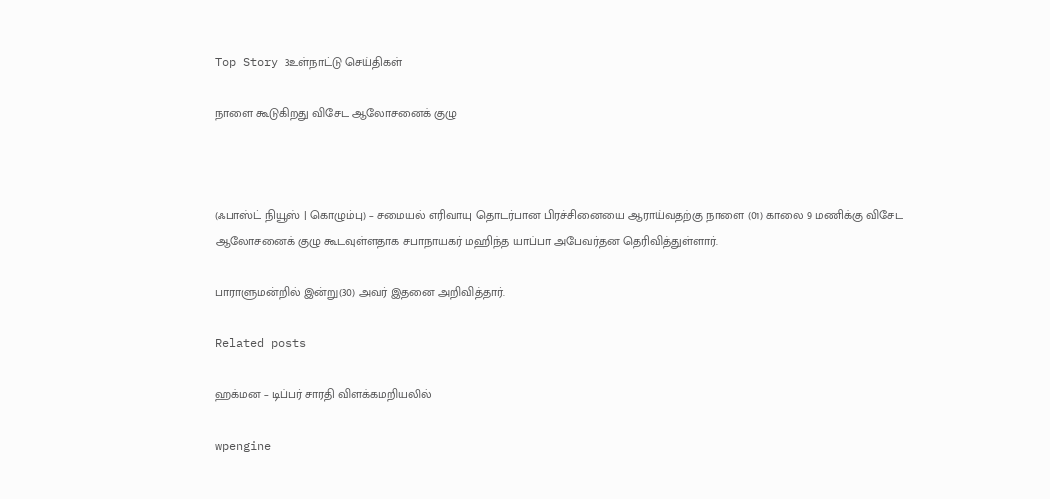Top Story 3உள்நாட்டு செய்திகள்

நாளை கூடுகிறது விசேட ஆலோசனைக் குழு



(ஃபாஸ்ட் நியூஸ் | கொழும்பு) – சமையல் எரிவாயு தொடர்பான பிரச்சினையை ஆராய்வதற்கு நாளை (01) காலை 9 மணிக்கு விசேட ஆலோசனைக் குழு கூடவுள்ளதாக சபாநாயகர் மஹிந்த யாப்பா அபேவர்தன தெரிவித்துள்ளார்.

பாராளுமன்றில் இன்று(30) அவர் இதனை அறிவித்தார்.

Related posts

ஹக்மன – டிப்பர் சாரதி விளக்கமறியலில்

wpengine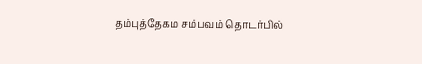தம்புத்தேகம சம்பவம் தொடர்பில்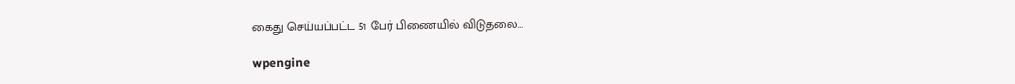கைது செய்யப்பட்ட 51 பேர் பிணையில் விடுதலை…

wpengine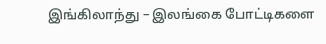இங்கிலாந்து – இலங்கை போட்டிகளை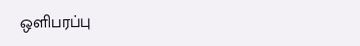ஒளிபரப்பு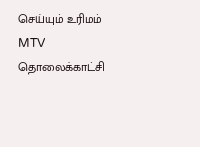செய்யும் உரிமம் MTV தொலைக்காட்சி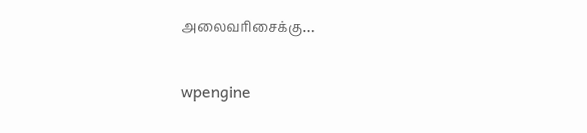அலைவரிசைக்கு…

wpengine